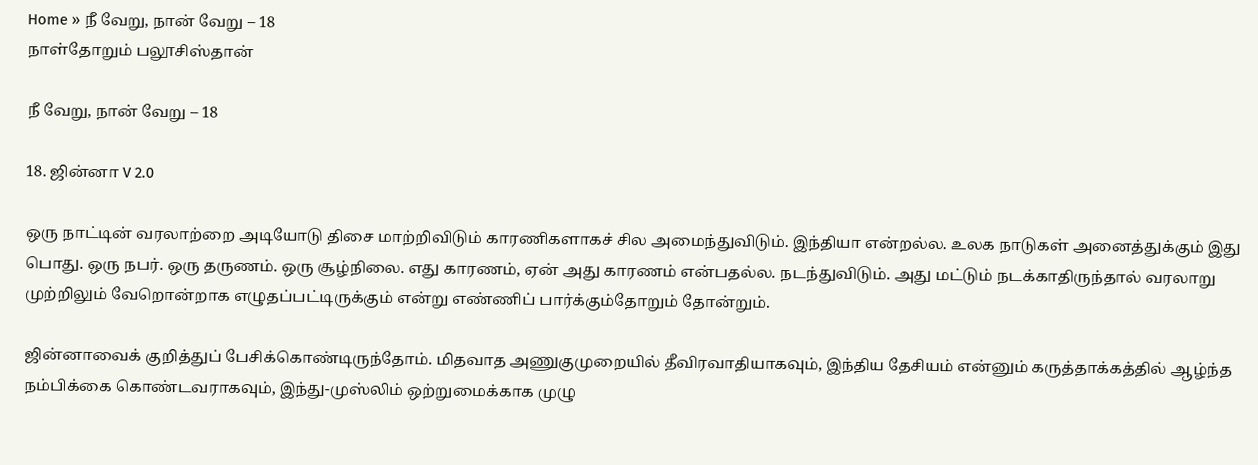Home » நீ வேறு, நான் வேறு – 18
நாள்தோறும் பலூசிஸ்தான்

நீ வேறு, நான் வேறு – 18

18. ஜின்னா V 2.0

ஒரு நாட்டின் வரலாற்றை அடியோடு திசை மாற்றிவிடும் காரணிகளாகச் சில அமைந்துவிடும். இந்தியா என்றல்ல. உலக நாடுகள் அனைத்துக்கும் இது பொது. ஒரு நபர். ஒரு தருணம். ஒரு சூழ்நிலை. எது காரணம், ஏன் அது காரணம் என்பதல்ல. நடந்துவிடும். அது மட்டும் நடக்காதிருந்தால் வரலாறு முற்றிலும் வேறொன்றாக எழுதப்பட்டிருக்கும் என்று எண்ணிப் பார்க்கும்தோறும் தோன்றும்.

ஜின்னாவைக் குறித்துப் பேசிக்கொண்டிருந்தோம். மிதவாத அணுகுமுறையில் தீவிரவாதியாகவும், இந்திய தேசியம் என்னும் கருத்தாக்கத்தில் ஆழ்ந்த நம்பிக்கை கொண்டவராகவும், இந்து-முஸ்லிம் ஒற்றுமைக்காக முழு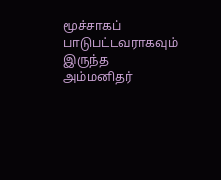மூச்சாகப் பாடுபட்டவராகவும் இருந்த அம்மனிதர்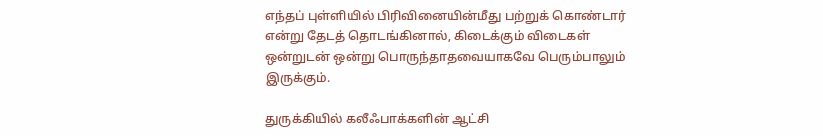எந்தப் புள்ளியில் பிரிவினையின்மீது பற்றுக் கொண்டார் என்று தேடத் தொடங்கினால், கிடைக்கும் விடைகள் ஒன்றுடன் ஒன்று பொருந்தாதவையாகவே பெரும்பாலும் இருக்கும்.

துருக்கியில் கலீஃபாக்களின் ஆட்சி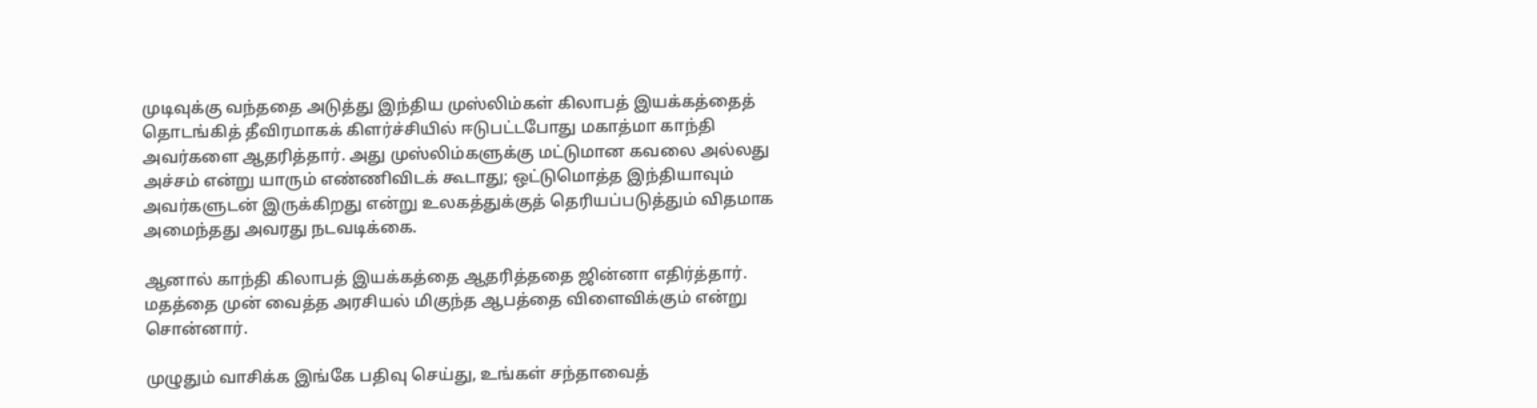முடிவுக்கு வந்ததை அடுத்து இந்திய முஸ்லிம்கள் கிலாபத் இயக்கத்தைத் தொடங்கித் தீவிரமாகக் கிளர்ச்சியில் ஈடுபட்டபோது மகாத்மா காந்தி அவர்களை ஆதரித்தார். அது முஸ்லிம்களுக்கு மட்டுமான கவலை அல்லது அச்சம் என்று யாரும் எண்ணிவிடக் கூடாது; ஒட்டுமொத்த இந்தியாவும் அவர்களுடன் இருக்கிறது என்று உலகத்துக்குத் தெரியப்படுத்தும் விதமாக அமைந்தது அவரது நடவடிக்கை.

ஆனால் காந்தி கிலாபத் இயக்கத்தை ஆதரித்ததை ஜின்னா எதிர்த்தார். மதத்தை முன் வைத்த அரசியல் மிகுந்த ஆபத்தை விளைவிக்கும் என்று சொன்னார்.

முழுதும் வாசிக்க இங்கே பதிவு செய்து, உங்கள் சந்தாவைத்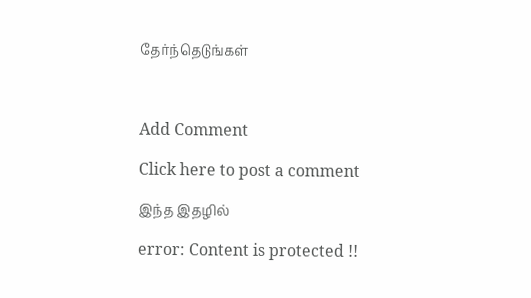தேர்ந்தெடுங்கள்



Add Comment

Click here to post a comment

இந்த இதழில்

error: Content is protected !!